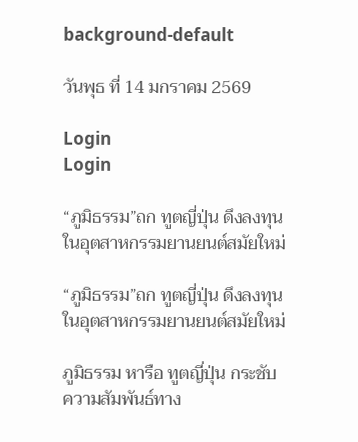background-default

วันพุธ ที่ 14 มกราคม 2569

Login
Login

“ภูมิธรรม”ถก ทูตญี่ปุ่น ดึงลงทุนในอุตสาหกรรมยานยนต์สมัยใหม่

“ภูมิธรรม”ถก ทูตญี่ปุ่น ดึงลงทุนในอุตสาหกรรมยานยนต์สมัยใหม่

ภูมิธรรม หารือ ทูตญี่ปุ่น กระชับความสัมพันธ์ทาง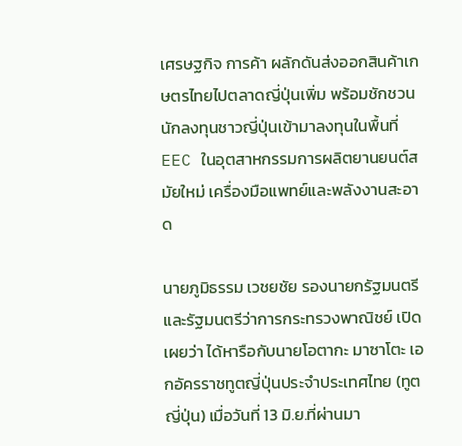เศรษฐกิจ การค้า ผลักดันส่งออกสินค้าเกษตรไทยไปตลาดญี่ปุ่นเพิ่ม พร้อมชักชวนนักลงทุนชาวญี่ปุ่นเข้ามาลงทุนในพื้นที่ EEC ในอุตสาหกรรมการผลิตยานยนต์สมัยใหม่ เครื่องมือแพทย์และพลังงานสะอาด

นายภูมิธรรม เวชยชัย รองนายกรัฐมนตรีและรัฐมนตรีว่าการกระทรวงพาณิชย์ เปิดเผยว่า ได้หารือกับนายโอตากะ มาซาโตะ เอกอัครราชทูตญี่ปุ่นประจำประเทศไทย (ทูตญี่ปุ่น) เมื่อวันที่ 13 มิ.ย.ที่ผ่านมา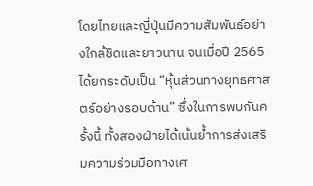โดยไทยและญี่ปุ่นมีความสัมพันธ์อย่างใกล้ชิดและยาวนาน จนเมื่อปี 2565 ได้ยกระดับเป็น “หุ้นส่วนทางยุทธศาสตร์อย่างรอบด้าน” ซึ่งในการพบกันครั้งนี้ ทั้งสองฝ่ายได้เน้นย้ำการส่งเสริมความร่วมมือทางเศ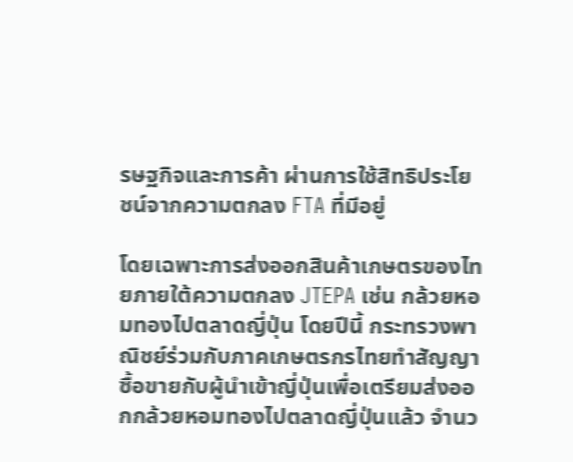รษฐกิจและการค้า ผ่านการใช้สิทธิประโยชน์จากความตกลง FTA ที่มีอยู่

โดยเฉพาะการส่งออกสินค้าเกษตรของไทยภายใต้ความตกลง JTEPA เช่น กล้วยหอมทองไปตลาดญี่ปุ่น โดยปีนี้ กระทรวงพาณิชย์ร่วมกับภาคเกษตรกรไทยทำสัญญาซื้อขายกับผู้นำเข้าญี่ปุ่นเพื่อเตรียมส่งออกกล้วยหอมทองไปตลาดญี่ปุ่นแล้ว จำนว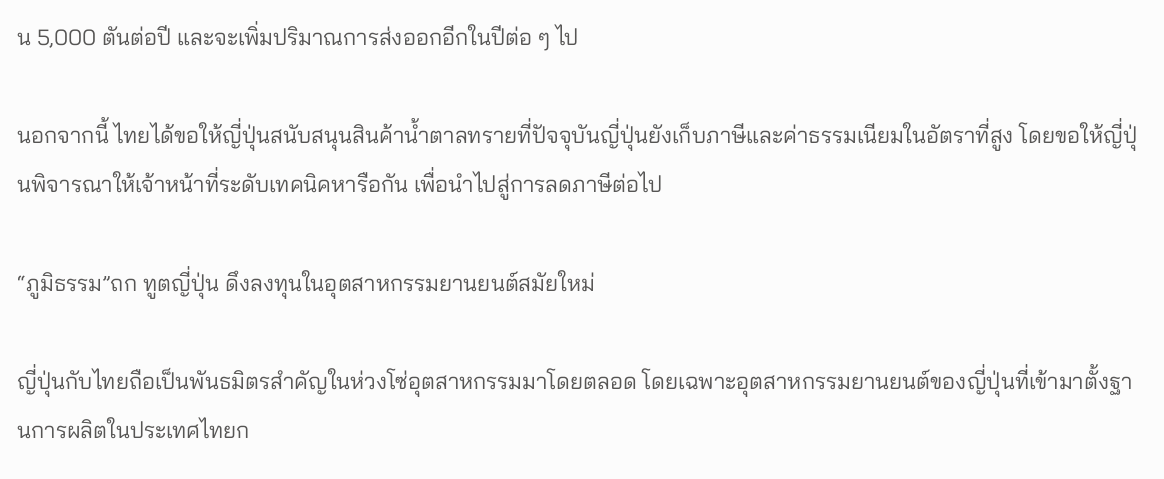น 5,000 ตันต่อปี และจะเพิ่มปริมาณการส่งออกอีกในปีต่อ ๆ ไป

นอกจากนี้ ไทยได้ขอให้ญี่ปุ่นสนับสนุนสินค้าน้ำตาลทรายที่ปัจจุบันญี่ปุ่นยังเก็บภาษีและค่าธรรมเนียมในอัตราที่สูง โดยขอให้ญี่ปุ่นพิจารณาให้เจ้าหน้าที่ระดับเทคนิคหารือกัน เพื่อนำไปสู่การลดภาษีต่อไป

“ภูมิธรรม”ถก ทูตญี่ปุ่น ดึงลงทุนในอุตสาหกรรมยานยนต์สมัยใหม่

ญี่ปุ่นกับไทยถือเป็นพันธมิตรสำคัญในห่วงโซ่อุตสาหกรรมมาโดยตลอด โดยเฉพาะอุตสาหกรรมยานยนต์ของญี่ปุ่นที่เข้ามาตั้งฐานการผลิตในประเทศไทยก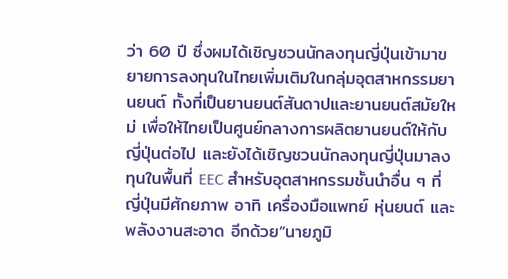ว่า 60 ปี ซึ่งผมได้เชิญชวนนักลงทุนญี่ปุ่นเข้ามาขยายการลงทุนในไทยเพิ่มเติมในกลุ่มอุตสาหกรรมยานยนต์ ทั้งที่เป็นยานยนต์สันดาปและยานยนต์สมัยใหม่ เพื่อให้ไทยเป็นศูนย์กลางการผลิตยานยนต์ให้กับญี่ปุ่นต่อไป และยังได้เชิญชวนนักลงทุนญี่ปุ่นมาลงทุนในพื้นที่ EEC สำหรับอุตสาหกรรมชั้นนำอื่น ๆ ที่ญี่ปุ่นมีศักยภาพ อาทิ เครื่องมือแพทย์ หุ่นยนต์ และพลังงานสะอาด อีกด้วย”นายภูมิ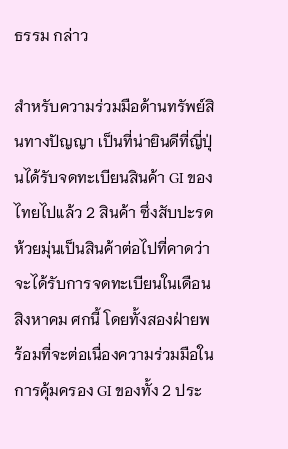ธรรม กล่าว

สำหรับความร่วมมือด้านทรัพย์สินทางปัญญา เป็นที่น่ายินดีที่ญี่ปุ่นได้รับจดทะเบียนสินค้า GI ของไทยไปแล้ว 2 สินค้า ซึ่งสับปะรดห้วยมุ่นเป็นสินค้าต่อไปที่คาดว่าจะได้รับการจดทะเบียนในเดือนสิงหาคม ศกนี้ โดยทั้งสองฝ่ายพร้อมที่จะต่อเนื่องความร่วมมือในการคุ้มครอง GI ของทั้ง 2 ประ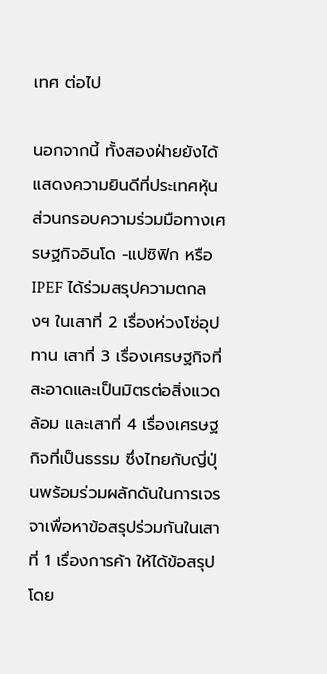เทศ ต่อไป

นอกจากนี้ ทั้งสองฝ่ายยังได้แสดงความยินดีที่ประเทศหุ้นส่วนกรอบความร่วมมือทางเศรษฐกิจอินโด -แปซิฟิก หรือ IPEF ได้ร่วมสรุปความตกลงฯ ในเสาที่ 2 เรื่องห่วงโซ่อุปทาน เสาที่ 3 เรื่องเศรษฐกิจที่สะอาดและเป็นมิตรต่อสิ่งแวดล้อม และเสาที่ 4 เรื่องเศรษฐกิจที่เป็นธรรม ซึ่งไทยกับญี่ปุ่นพร้อมร่วมผลักดันในการเจรจาเพื่อหาข้อสรุปร่วมกันในเสาที่ 1 เรื่องการค้า ให้ได้ข้อสรุปโดย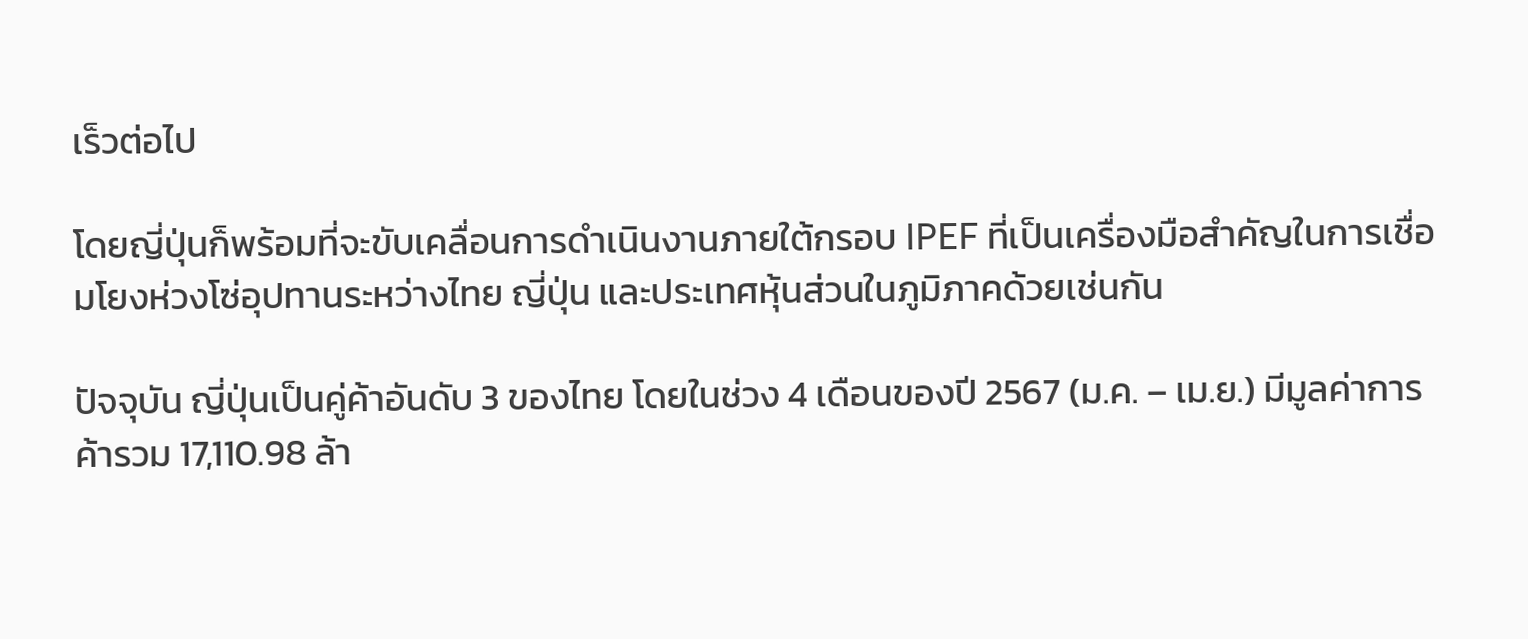เร็วต่อไป

โดยญี่ปุ่นก็พร้อมที่จะขับเคลื่อนการดำเนินงานภายใต้กรอบ IPEF ที่เป็นเครื่องมือสำคัญในการเชื่อมโยงห่วงโซ่อุปทานระหว่างไทย ญี่ปุ่น และประเทศหุ้นส่วนในภูมิภาคด้วยเช่นกัน

ปัจจุบัน ญี่ปุ่นเป็นคู่ค้าอันดับ 3 ของไทย โดยในช่วง 4 เดือนของปี 2567 (ม.ค. – เม.ย.) มีมูลค่าการค้ารวม 17,110.98 ล้า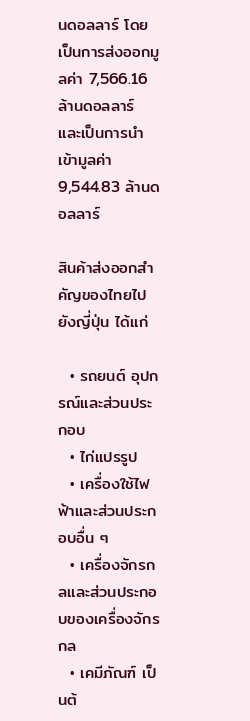นดอลลาร์ โดยเป็นการส่งออกมูลค่า 7,566.16  ล้านดอลลาร์ และเป็นการนำเข้ามูลค่า 9,544.83 ล้านดอลลาร์

สินค้าส่งออกสำคัญของไทยไปยังญี่ปุ่น ได้แก่

  • รถยนต์ อุปกรณ์และส่วนประกอบ
  • ไก่แปรรูป
  • เครื่องใช้ไฟฟ้าและส่วนประกอบอื่น ๆ
  • เครื่องจักรกลและส่วนประกอบของเครื่องจักรกล
  • เคมีภัณฑ์ เป็นต้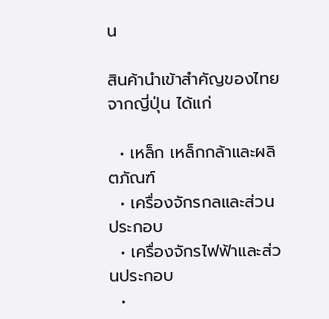น

สินค้านำเข้าสำคัญของไทยจากญี่ปุ่น ได้แก่

  • เหล็ก เหล็กกล้าและผลิตภัณฑ์
  • เครื่องจักรกลและส่วนประกอบ
  • เครื่องจักรไฟฟ้าและส่วนประกอบ
  •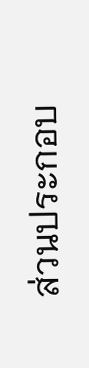ส่วนประกอบ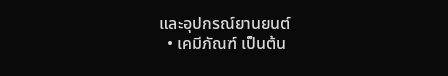และอุปกรณ์ยานยนต์
  • เคมีภัณฑ์ เป็นต้น